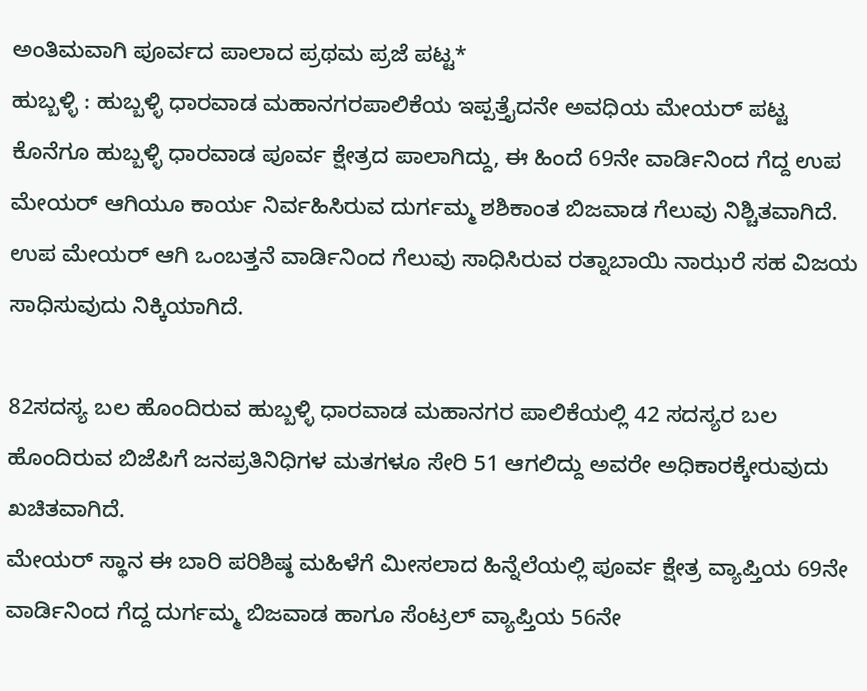ಅಂತಿಮವಾಗಿ ಪೂರ್ವದ ಪಾಲಾದ ಪ್ರಥಮ ಪ್ರಜೆ ಪಟ್ಟ*
ಹುಬ್ಬಳ್ಳಿ : ಹುಬ್ಬಳ್ಳಿ ಧಾರವಾಡ ಮಹಾನಗರಪಾಲಿಕೆಯ ಇಪ್ಪತ್ತೈದನೇ ಅವಧಿಯ ಮೇಯರ್ ಪಟ್ಟ ಕೊನೆಗೂ ಹುಬ್ಬಳ್ಳಿ ಧಾರವಾಡ ಪೂರ್ವ ಕ್ಷೇತ್ರದ ಪಾಲಾಗಿದ್ದು, ಈ ಹಿಂದೆ 69ನೇ ವಾರ್ಡಿನಿಂದ ಗೆದ್ದ ಉಪ ಮೇಯರ್ ಆಗಿಯೂ ಕಾರ್ಯ ನಿರ್ವಹಿಸಿರುವ ದುರ್ಗಮ್ಮ ಶಶಿಕಾಂತ ಬಿಜವಾಡ ಗೆಲುವು ನಿಶ್ಚಿತವಾಗಿದೆ. ಉಪ ಮೇಯರ್ ಆಗಿ ಒಂಬತ್ತನೆ ವಾರ್ಡಿನಿಂದ ಗೆಲುವು ಸಾಧಿಸಿರುವ ರತ್ನಾಬಾಯಿ ನಾಝರೆ ಸಹ ವಿಜಯ ಸಾಧಿಸುವುದು ನಿಕ್ಕಿಯಾಗಿದೆ.

82ಸದಸ್ಯ ಬಲ ಹೊಂದಿರುವ ಹುಬ್ಬಳ್ಳಿ ಧಾರವಾಡ ಮಹಾನಗರ ಪಾಲಿಕೆಯಲ್ಲಿ 42 ಸದಸ್ಯರ ಬಲ ಹೊಂದಿರುವ ಬಿಜೆಪಿಗೆ ಜನಪ್ರತಿನಿಧಿಗಳ ಮತಗಳೂ ಸೇರಿ 51 ಆಗಲಿದ್ದು ಅವರೇ ಅಧಿಕಾರಕ್ಕೇರುವುದು ಖಚಿತವಾಗಿದೆ.
ಮೇಯರ್ ಸ್ಥಾನ ಈ ಬಾರಿ ಪರಿಶಿಷ್ಠ ಮಹಿಳೆಗೆ ಮೀಸಲಾದ ಹಿನ್ನೆಲೆಯಲ್ಲಿ ಪೂರ್ವ ಕ್ಷೇತ್ರ ವ್ಯಾಪ್ತಿಯ 69ನೇ ವಾರ್ಡಿನಿಂದ ಗೆದ್ದ ದುರ್ಗಮ್ಮ ಬಿಜವಾಡ ಹಾಗೂ ಸೆಂಟ್ರಲ್ ವ್ಯಾಪ್ತಿಯ 56ನೇ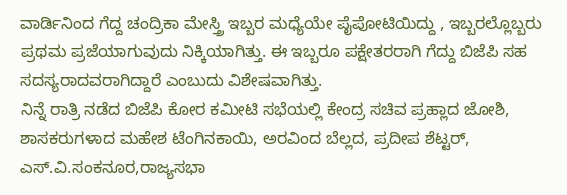ವಾರ್ಡಿನಿಂದ ಗೆದ್ದ ಚಂದ್ರಿಕಾ ಮೇಸ್ತ್ರಿ ಇಬ್ಬರ ಮಧ್ಯೆಯೇ ಪೈಪೋಟಿಯಿದ್ದು , ಇಬ್ಬರಲ್ಲೊಬ್ಬರು ಪ್ರಥಮ ಪ್ರಜೆಯಾಗುವುದು ನಿಕ್ಕಿಯಾಗಿತ್ತು. ಈ ಇಬ್ಬರೂ ಪಕ್ಷೇತರರಾಗಿ ಗೆದ್ದು ಬಿಜೆಪಿ ಸಹ ಸದಸ್ಯರಾದವರಾಗಿದ್ದಾರೆ ಎಂಬುದು ವಿಶೇಷವಾಗಿತ್ತು.
ನಿನ್ನೆ ರಾತ್ರಿ ನಡೆದ ಬಿಜೆಪಿ ಕೋರ ಕಮೀಟಿ ಸಭೆಯಲ್ಲಿ ಕೇಂದ್ರ ಸಚಿವ ಪ್ರಹ್ಲಾದ ಜೋಶಿ, ಶಾಸಕರುಗಳಾದ ಮಹೇಶ ಟೆಂಗಿನಕಾಯಿ, ಅರವಿಂದ ಬೆಲ್ಲದ, ಪ್ರದೀಪ ಶೆಟ್ಟರ್, ಎಸ್.ವಿ.ಸಂಕನೂರ,ರಾಜ್ಯಸಭಾ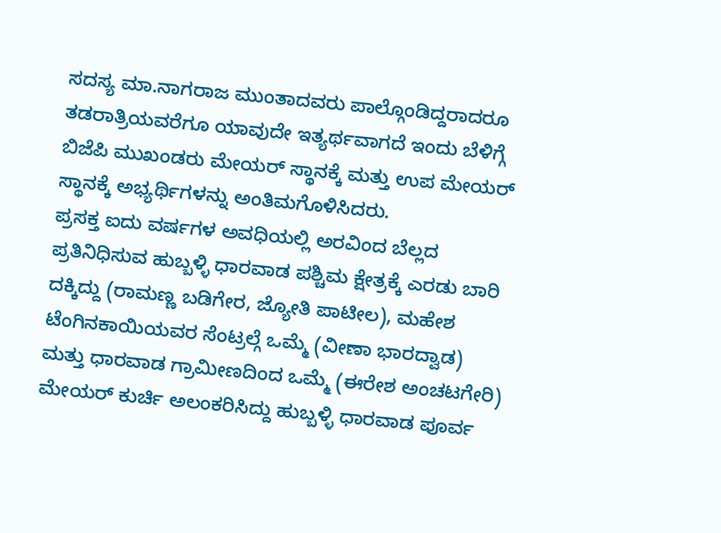ಸದಸ್ಯ ಮಾ.ನಾಗರಾಜ ಮುಂತಾದವರು ಪಾಲ್ಗೊಂಡಿದ್ದರಾದರೂ ತಡರಾತ್ರಿಯವರೆಗೂ ಯಾವುದೇ ಇತ್ಯರ್ಥವಾಗದೆ ಇಂದು ಬೆಳಿಗ್ಗೆ ಬಿಜೆಪಿ ಮುಖಂಡರು ಮೇಯರ್ ಸ್ಥಾನಕ್ಕೆ ಮತ್ತು ಉಪ ಮೇಯರ್ ಸ್ಥಾನಕ್ಕೆ ಅಭ್ಯರ್ಥಿಗಳನ್ನು ಅಂತಿಮಗೊಳಿಸಿದರು.
ಪ್ರಸಕ್ತ ಐದು ವರ್ಷಗಳ ಅವಧಿಯಲ್ಲಿ ಅರವಿಂದ ಬೆಲ್ಲದ ಪ್ರತಿನಿಧಿಸುವ ಹುಬ್ಬಳ್ಳಿ ಧಾರವಾಡ ಪಶ್ಚಿಮ ಕ್ಷೇತ್ರಕ್ಕೆ ಎರಡು ಬಾರಿ ದಕ್ಕಿದ್ದು (ರಾಮಣ್ಣ ಬಡಿಗೇರ, ಜ್ಯೋತಿ ಪಾಟೀಲ), ಮಹೇಶ ಟೆಂಗಿನಕಾಯಿಯವರ ಸೆಂಟ್ರಲ್ಗೆ ಒಮ್ಮೆ (ವೀಣಾ ಭಾರದ್ವಾಡ) ಮತ್ತು ಧಾರವಾಡ ಗ್ರಾಮೀಣದಿಂದ ಒಮ್ಮೆ (ಈರೇಶ ಅಂಚಟಗೇರಿ) ಮೇಯರ್ ಕುರ್ಚಿ ಅಲಂಕರಿಸಿದ್ದು ಹುಬ್ಬಳ್ಳಿ ಧಾರವಾಡ ಪೂರ್ವ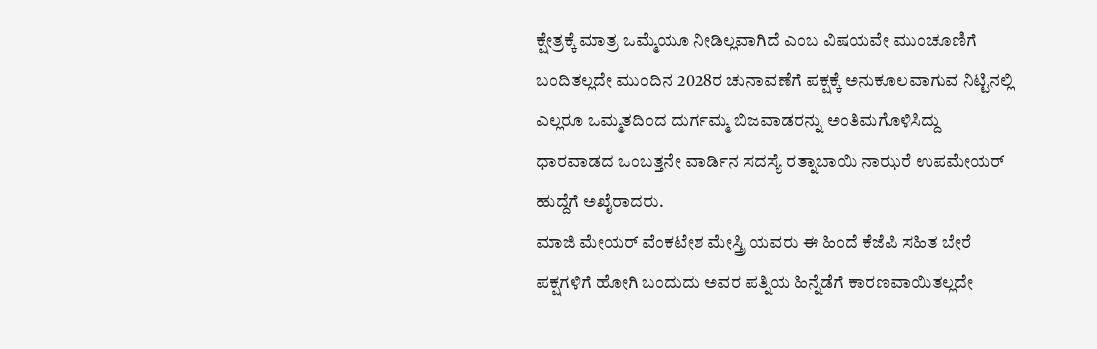ಕ್ಷೇತ್ರಕ್ಕೆ ಮಾತ್ರ ಒಮ್ಮೆಯೂ ನೀಡಿಲ್ಲವಾಗಿದೆ ಎಂಬ ವಿಷಯವೇ ಮುಂಚೂಣಿಗೆ ಬಂದಿತಲ್ಲದೇ ಮುಂದಿನ 2028ರ ಚುನಾವಣೆಗೆ ಪಕ್ಷಕ್ಕೆ ಅನುಕೂಲವಾಗುವ ನಿಟ್ಟಿನಲ್ಲಿ ಎಲ್ಲರೂ ಒಮ್ಮತದಿಂದ ದುರ್ಗಮ್ಮ ಬಿಜವಾಡರನ್ನು ಅಂತಿಮಗೊಳಿಸಿದ್ದು ಧಾರವಾಡದ ಒಂಬತ್ತನೇ ವಾರ್ಡಿನ ಸದಸ್ಯೆ ರತ್ನಾಬಾಯಿ ನಾಝರೆ ಉಪಮೇಯರ್ ಹುದ್ದೆಗೆ ಅಖೈರಾದರು.
ಮಾಜಿ ಮೇಯರ್ ವೆಂಕಟೇಶ ಮೇಸ್ತ್ರಿ ಯವರು ಈ ಹಿಂದೆ ಕೆಜೆಪಿ ಸಹಿತ ಬೇರೆ ಪಕ್ಷಗಳಿಗೆ ಹೋಗಿ ಬಂದುದು ಅವರ ಪತ್ನಿಯ ಹಿನ್ನೆಡೆಗೆ ಕಾರಣವಾಯಿತಲ್ಲದೇ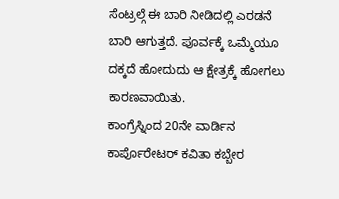ಸೆಂಟ್ರಲ್ಗೆ ಈ ಬಾರಿ ನೀಡಿದಲ್ಲಿ ಎರಡನೆ ಬಾರಿ ಆಗುತ್ತದೆ. ಪೂರ್ವಕ್ಕೆ ಒಮ್ಮೆಯೂ ದಕ್ಕದೆ ಹೋದುದು ಆ ಕ್ಷೇತ್ರಕ್ಕೆ ಹೋಗಲು ಕಾರಣವಾಯಿತು.
ಕಾಂಗ್ರೆಸ್ನಿಂದ 20ನೇ ವಾರ್ಡಿನ ಕಾರ್ಪೊರೇಟರ್ ಕವಿತಾ ಕಬ್ಬೇರ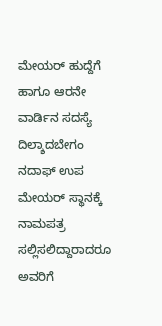ಮೇಯರ್ ಹುದ್ದೆಗೆ ಹಾಗೂ ಆರನೇ ವಾರ್ಡಿನ ಸದಸ್ಯೆ ದಿಲ್ಶಾದಬೇಗಂ ನದಾಫ್ ಉಪ ಮೇಯರ್ ಸ್ಥಾನಕ್ಕೆ ನಾಮಪತ್ರ ಸಲ್ಲಿಸಲಿದ್ದಾರಾದರೂ ಅವರಿಗೆ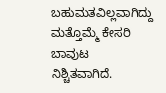ಬಹುಮತವಿಲ್ಲವಾಗಿದ್ದು ಮತ್ತೊಮ್ಮೆ ಕೇಸರಿ ಬಾವುಟ ನಿಶ್ಚಿತವಾಗಿದೆ.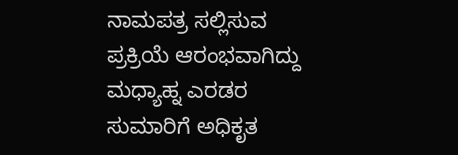ನಾಮಪತ್ರ ಸಲ್ಲಿಸುವ ಪ್ರಕ್ರಿಯೆ ಆರಂಭವಾಗಿದ್ದು ಮಧ್ಯಾಹ್ನ ಎರಡರ ಸುಮಾರಿಗೆ ಅಧಿಕೃತ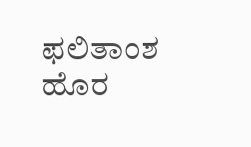ಫಲಿತಾಂಶ ಹೊರ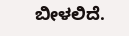ಬೀಳಲಿದೆ.